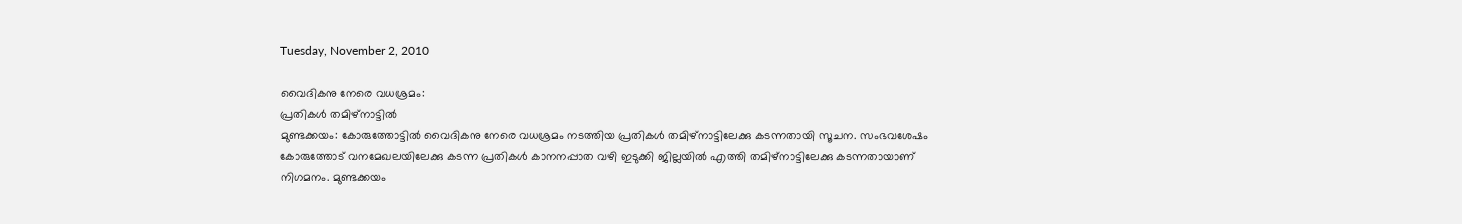Tuesday, November 2, 2010

വൈദികനു നേരെ വധശ്രമം:
പ്രതികള്‍ തമിഴ്‌നാട്ടില്‍
മുണ്ടക്കയം: കോരുത്തോട്ടില്‍ വൈദികനു നേരെ വധശ്രമം നടത്തിയ പ്രതികള്‍ തമിഴ്‌നാട്ടിലേക്കു കടന്നതായി സൂചന. സംഭവശേഷം കോരുത്തോട്‌ വനമേഖലയിലേക്കു കടന്ന പ്രതികള്‍ കാനനപ്പാത വഴി ഇടുക്കി ജില്ലയില്‍ എത്തി തമിഴ്‌നാട്ടിലേക്കു കടന്നതായാണ്‌ നിഗമനം. മുണ്ടക്കയം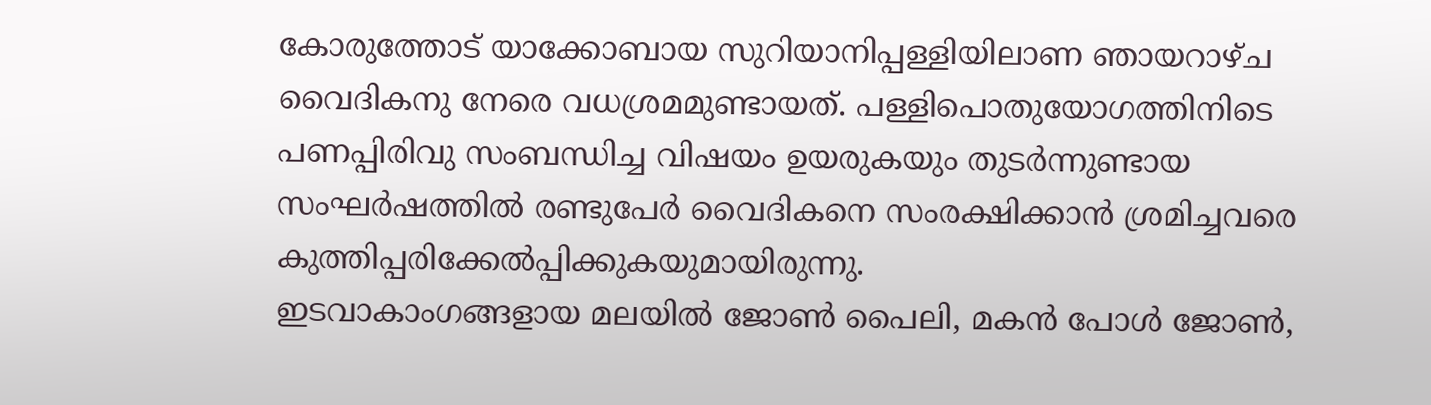കോരുത്തോട്‌ യാക്കോബായ സുറിയാനിപ്പള്ളിയിലാണ ഞായറാഴ്‌ച  വൈദികനു നേരെ വധശ്രമമുണ്ടായത്‌. പള്ളിപൊതുയോഗത്തിനിടെ പണപ്പിരിവു സംബന്ധിച്ച വിഷയം ഉയരുകയും തുടര്‍ന്നുണ്ടായ സംഘര്‍ഷത്തില്‍ രണ്ടുപേര്‍ വൈദികനെ സംരക്ഷിക്കാന്‍ ശ്രമിച്ചവരെ കുത്തിപ്പരിക്കേല്‍പ്പിക്കുകയുമായിരുന്നു.
ഇടവാകാംഗങ്ങളായ മലയില്‍ ജോണ്‍ പൈലി, മകന്‍ പോള്‍ ജോണ്‍,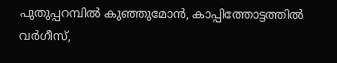പുതുപ്പറമ്പില്‍ കുഞ്ഞുമോന്‍, കാപ്പിത്തോട്ടത്തില്‍ വര്‍ഗീസ്‌,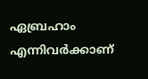ഏബ്രഹാം എന്നിവര്‍ക്കാണ്‌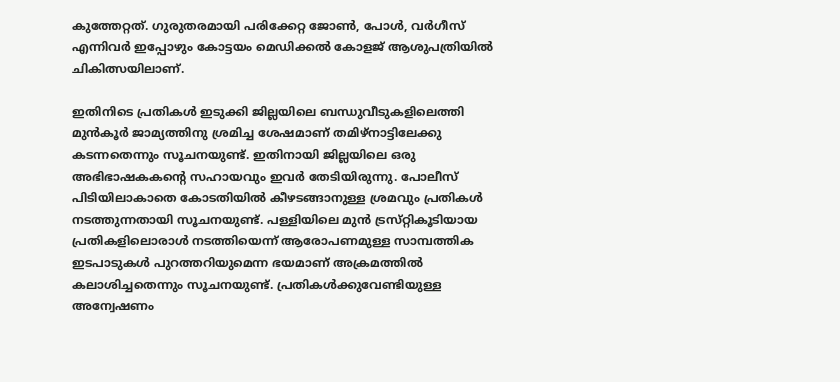കുത്തേറ്റത്‌. ഗുരുതരമായി പരിക്കേറ്റ ജോണ്‍, പോള്‍, വര്‍ഗീസ്‌ എന്നിവര്‍ ഇപ്പോഴും കോട്ടയം മെഡിക്കല്‍ കോളജ്‌ ആശുപത്രിയില്‍ ചികിത്സയിലാണ്‌.

ഇതിനിടെ പ്രതികള്‍ ഇടുക്കി ജില്ലയിലെ ബന്ധുവീടുകളിലെത്തി മുന്‍കൂര്‍ ജാമ്യത്തിനു ശ്രമിച്ച ശേഷമാണ്‌ തമിഴ്‌നാട്ടിലേക്കു കടന്നതെന്നും സൂചനയുണ്ട്‌. ഇതിനായി ജില്ലയിലെ ഒരു അഭിഭാഷകകന്റെ സഹായവും ഇവര്‍ തേടിയിരുന്നു. പോലീസ്‌ പിടിയിലാകാതെ കോടതിയില്‍ കീഴടങ്ങാനുള്ള ശ്രമവും പ്രതികള്‍ നടത്തുന്നതായി സൂചനയുണ്ട്‌. പള്ളിയിലെ മുന്‍ ട്രസ്‌റ്റികൂടിയായ പ്രതികളിലൊരാള്‍ നടത്തിയെന്ന്‌ ആരോപണമുള്ള സാമ്പത്തിക ഇടപാടുകള്‍ പുറത്തറിയുമെന്ന ഭയമാണ്‌ അക്രമത്തില്‍ കലാശിച്ചതെന്നും സൂചനയുണ്ട്‌. പ്രതികള്‍ക്കുവേണ്ടിയുള്ള അന്വേഷണം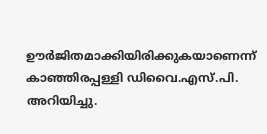ഊര്‍ജിതമാക്കിയിരിക്കുകയാണെന്ന്‌ കാഞ്ഞിരപ്പള്ളി ഡിവൈ.എസ്‌.പി. അറിയിച്ചു.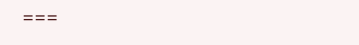===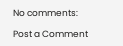No comments:

Post a Comment